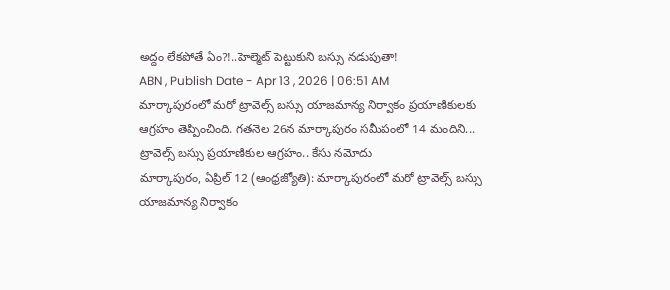అద్దం లేకపోతే ఏం?!..హెల్మెట్ పెట్టుకుని బస్సు నడుపుతా!
ABN , Publish Date - Apr 13 , 2026 | 06:51 AM
మార్కాపురంలో మరో ట్రావెల్స్ బస్సు యాజమాన్య నిర్వాకం ప్రయాణికులకు ఆగ్రహం తెప్పించింది. గతనెల 26న మార్కాపురం సమీపంలో 14 మందిని...
ట్రావెల్స్ బస్సు ప్రయాణికుల ఆగ్రహం.. కేసు నమోదు
మార్కాపురం, ఏప్రిల్ 12 (ఆంధ్రజ్యోతి): మార్కాపురంలో మరో ట్రావెల్స్ బస్సు యాజమాన్య నిర్వాకం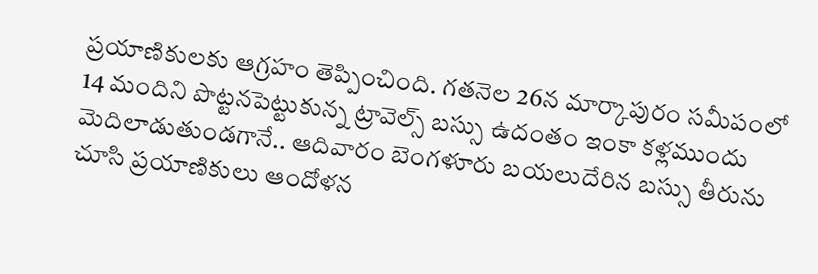ప్రయాణికులకు ఆగ్రహం తెప్పించింది. గతనెల 26న మార్కాపురం సమీపంలో 14 మందిని పొట్టనపెట్టుకున్న ట్రావెల్స్ బస్సు ఉదంతం ఇంకా కళ్లముందు మెదిలాడుతుండగానే.. ఆదివారం బెంగళూరు బయలుదేరిన బస్సు తీరును చూసి ప్రయాణికులు ఆందోళన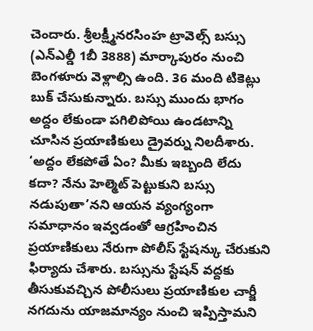చెందారు. శ్రీలక్ష్మీనరసింహ ట్రావెల్స్ బస్సు (ఎన్ఎల్డీ 1బీ 3888) మార్కాపురం నుంచి బెంగళూరు వెళ్లాల్సి ఉంది. 36 మంది టికెట్లు బుక్ చేసుకున్నారు. బస్సు ముందు భాగం అద్దం లేకుండా పగిలిపోయి ఉండటాన్ని చూసిన ప్రయాణికులు డ్రైవర్ను నిలదీశారు. ‘అద్దం లేకపోతే ఏం? మీకు ఇబ్బంది లేదు కదా? నేను హెల్మెట్ పెట్టుకుని బస్సు నడుపుతా’నని ఆయన వ్యంగ్యంగా సమాధానం ఇవ్వడంతో ఆగ్రహించిన ప్రయాణికులు నేరుగా పోలీస్ స్టేషన్కు చేరుకుని ఫిర్యాదు చేశారు. బస్సును స్టేషన్ వద్దకు తీసుకువచ్చిన పోలీసులు ప్రయాణికుల చార్జీ నగదును యాజమాన్యం నుంచి ఇప్పిస్తామని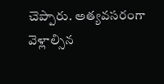చెప్పారు. అత్యవసరంగా వెళ్లాల్సిన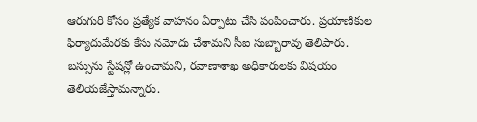ఆరుగురి కోసం ప్రత్యేక వాహనం ఏర్పాటు చేసి పంపించారు. ప్రయాణికుల ఫిర్యాదుమేరకు కేసు నమోదు చేశామని సీఐ సుబ్బారావు తెలిపారు. బస్సును స్టేషన్లో ఉంచామని, రవాణాశాఖ అధికారులకు విషయం తెలియజేస్తామన్నారు.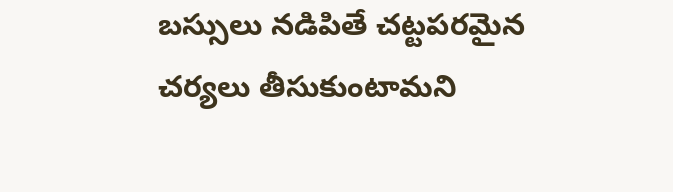బస్సులు నడిపితే చట్టపరమైన చర్యలు తీసుకుంటామని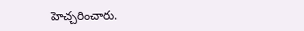హెచ్చరించారు.